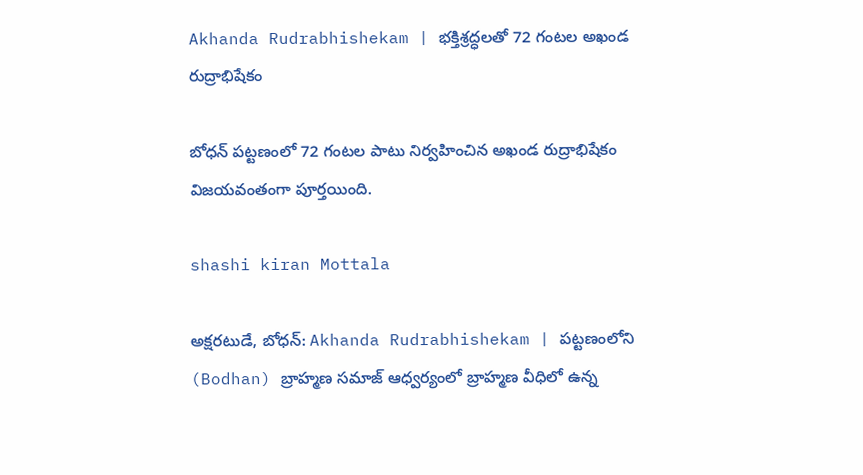Akhanda Rudrabhishekam | భక్తిశ్రద్ధలతో 72 గంటల అఖండ రుద్రాభిషేకం

బోధన్ పట్టణంలో 72 గంటల పాటు నిర్వహించిన అఖండ రుద్రాభిషేకం విజయవంతంగా పూర్తయింది.

shashi kiran Mottala

అక్షరటుడే, బోధన్: Akhanda Rudrabhishekam | పట్టణంలోని (Bodhan) బ్రాహ్మణ సమాజ్ ఆధ్వర్యంలో బ్రాహ్మణ వీధిలో ఉన్న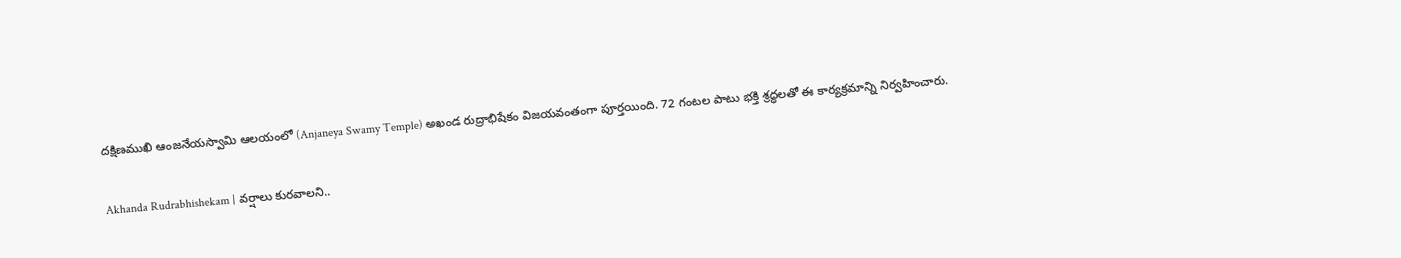దక్షిణముఖి ఆంజనేయస్వామి ఆలయంలో (Anjaneya Swamy Temple) అఖండ రుద్రాభిషేకం విజయవంతంగా పూర్తయింది. 72 గంటల పాటు భక్తి శ్రద్ధలతో ఈ కార్యక్రమాన్ని నిర్వహించారు.

Akhanda Rudrabhishekam | వర్షాలు కురవాలని..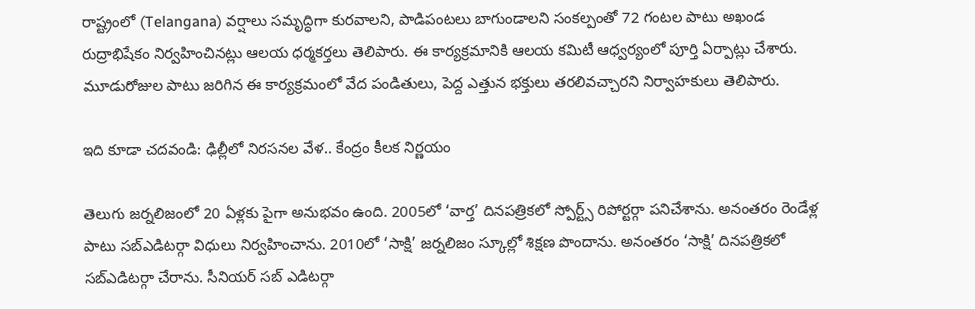రాష్ట్రంలో (Telangana) వర్షాలు సమృద్ధిగా కురవాలని, పాడిపంటలు బాగుండాలని సంకల్పంతో 72 గంటల పాటు అఖండ రుద్రాభిషేకం నిర్వహించినట్లు ఆలయ ధర్మకర్తలు తెలిపారు. ఈ కార్యక్రమానికి ఆలయ కమిటీ ఆధ్వర్యంలో పూర్తి ఏర్పాట్లు చేశారు. మూడురోజుల పాటు జరిగిన ఈ కార్యక్రమంలో వేద పండితులు, పెద్ద ఎత్తున భక్తులు తరలివచ్చారని నిర్వాహకులు తెలిపారు.

ఇది కూడా చదవండి: ఢిల్లీలో నిరసనల వేళ.. కేంద్రం కీలక నిర్ణయం

తెలుగు జర్నలిజంలో 20 ఏళ్లకు పైగా అనుభవం ఉంది. 2005లో ‘వార్త’ దినపత్రికలో స్పోర్ట్స్ రిపోర్టర్గా పనిచేశాను. అనంతరం రెండేళ్ల పాటు సబ్ఎడిటర్గా విధులు నిర్వహించాను. 2010లో ‘సాక్షి’ జర్నలిజం స్కూల్లో శిక్షణ పొందాను. అనంతరం ‘సాక్షి’ దినపత్రికలో సబ్ఎడిటర్గా చేరాను. సీనియర్ సబ్ ఎడిటర్గా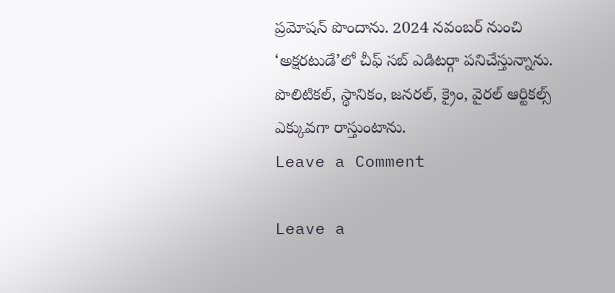ప్రమోషన్ పొందాను. 2024 నవంబర్ నుంచి ‘అక్షరటుడే’లో చీఫ్ సబ్ ఎడిటర్గా పనిచేస్తున్నాను. పొలిటికల్, స్థానికం, జనరల్, క్రైం, వైరల్ ఆర్టికల్స్ ఎక్కువగా రాస్తుంటాను.
Leave a Comment

Leave a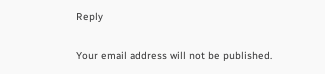Reply

Your email address will not be published.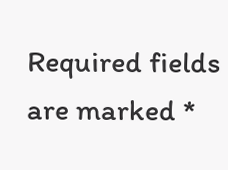Required fields are marked *